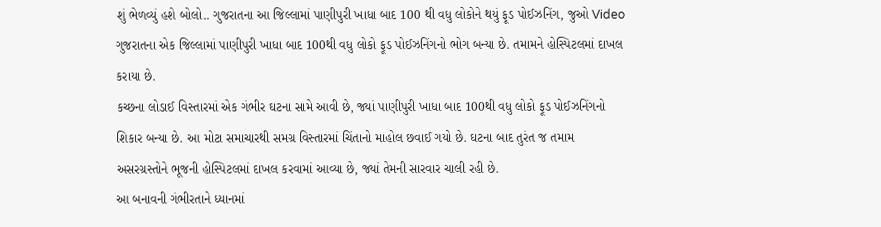શું ભેળવ્યું હશે બોલો.. ગુજરાતના આ જિલ્લામાં પાણીપુરી ખાધા બાદ 100 થી વધુ લોકોને થયું ફૂડ પોઈઝનિંગ, જુઓ Video
ગુજરાતના એક જિલ્લામાં પાણીપુરી ખાધા બાદ 100થી વધુ લોકો ફૂડ પોઈઝનિંગનો ભોગ બન્યા છે. તમામને હોસ્પિટલમાં દાખલ કરાયા છે.
કચ્છના લોડાઈ વિસ્તારમાં એક ગંભીર ઘટના સામે આવી છે, જ્યાં પાણીપુરી ખાધા બાદ 100થી વધુ લોકો ફૂડ પોઈઝનિંગનો શિકાર બન્યા છે. આ મોટા સમાચારથી સમગ્ર વિસ્તારમાં ચિંતાનો માહોલ છવાઈ ગયો છે. ઘટના બાદ તુરંત જ તમામ અસરગ્રસ્તોને ભૂજની હોસ્પિટલમાં દાખલ કરવામાં આવ્યા છે, જ્યાં તેમની સારવાર ચાલી રહી છે.
આ બનાવની ગંભીરતાને ધ્યાનમાં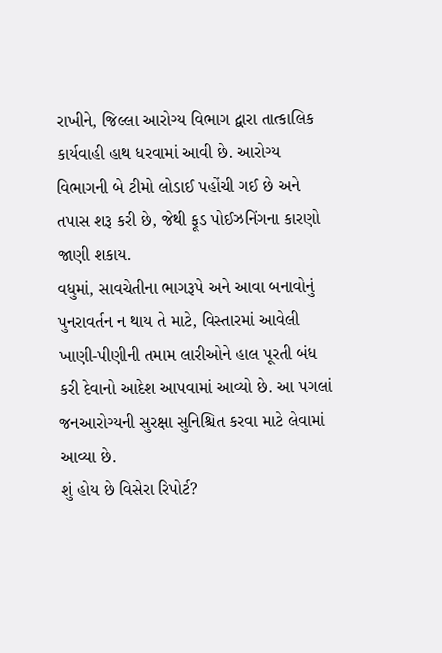રાખીને, જિલ્લા આરોગ્ય વિભાગ દ્વારા તાત્કાલિક કાર્યવાહી હાથ ધરવામાં આવી છે. આરોગ્ય વિભાગની બે ટીમો લોડાઈ પહોંચી ગઈ છે અને તપાસ શરૂ કરી છે, જેથી ફૂડ પોઈઝનિંગના કારણો જાણી શકાય.
વધુમાં, સાવચેતીના ભાગરૂપે અને આવા બનાવોનું પુનરાવર્તન ન થાય તે માટે, વિસ્તારમાં આવેલી ખાણી-પીણીની તમામ લારીઓને હાલ પૂરતી બંધ કરી દેવાનો આદેશ આપવામાં આવ્યો છે. આ પગલાં જનઆરોગ્યની સુરક્ષા સુનિશ્ચિત કરવા માટે લેવામાં આવ્યા છે.
શું હોય છે વિસેરા રિપોર્ટ?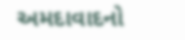અમદાવાદનો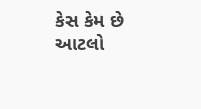કેસ કેમ છે આટલો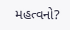મહત્વનો?